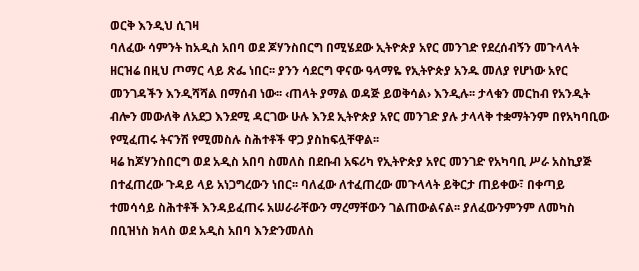ወርቅ እንዲህ ሲገዛ
ባለፈው ሳምንት ከአዲስ አበባ ወደ ጆሃንስበርግ በሚሄደው ኢትዮጵያ አየር መንገድ የደረሰብኝን መጉላላት ዘርዝሬ በዚህ ጦማር ላይ ጽፌ ነበር፡፡ ያንን ሳደርግ ዋናው ዓላማዬ የኢትዮጵያ አንዱ መለያ የሆነው አየር መንገዳችን እንዲሻሻል በማሰብ ነው፡፡ ‹ጠላት ያማል ወዳጅ ይወቅሳል› እንዲሉ፡፡ ታላቁን መርከብ የአንዲት ብሎን መውለቅ ለአደጋ እንደሚ ዳርገው ሁሉ እንደ ኢትዮጵያ አየር መንገድ ያሉ ታላላቅ ተቋማትንም በየአካባቢው የሚፈጠሩ ትናንሽ የሚመስሉ ስሕተቶች ዋጋ ያስከፍሏቸዋል፡፡
ዛሬ ከጆሃንስበርግ ወደ አዲስ አበባ ስመለስ በደቡብ አፍሪካ የኢትዮጵያ አየር መንገድ የአካባቢ ሥራ አስኪያጅ በተፈጠረው ጉዳይ ላይ አነጋግረውን ነበር፡፡ ባለፈው ለተፈጠረው መጉላላት ይቅርታ ጠይቀው፣ በቀጣይ ተመሳሳይ ስሕተቶች እንዳይፈጠሩ አሠራራቸውን ማረማቸውን ገልጠውልናል፡፡ ያለፈውንምንም ለመካስ በቢዝነስ ክላስ ወደ አዲስ አበባ እንድንመለስ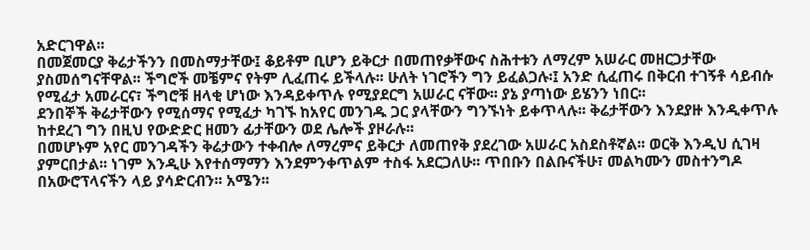አድርገዋል፡፡
በመጀመርያ ቅሬታችንን በመስማታቸው፤ ቆይቶም ቢሆን ይቅርታ በመጠየቃቸውና ስሕተቱን ለማረም አሠራር መዘርጋታቸው ያስመሰግናቸዋል፡፡ ችግሮች መቼምና የትም ሊፈጠሩ ይችላሉ፡፡ ሁለት ነገሮችን ግን ይፈልጋሉ፡፤ አንድ ሲፈጠሩ በቅርብ ተገኝቶ ሳይብሱ የሚፈታ አመራርና፣ ችግሮቹ ዘላቂ ሆነው እንዳይቀጥሉ የሚያደርግ አሠራር ናቸው፡፡ ያኔ ያጣነው ይሄንን ነበር፡፡
ደንበኞች ቅሬታቸውን የሚሰማና የሚፈታ ካገኙ ከአየር መንገዱ ጋር ያላቸውን ግንኙነት ይቀጥላሉ፡፡ ቅሬታቸውን እንደያዙ እንዲቀጥሉ ከተደረገ ግን በዚህ የውድድር ዘመን ፊታቸውን ወደ ሌሎች ያዞራሉ፡፡
በመሆኑም አየር መንገዳችን ቅሬታውን ተቀብሎ ለማረምና ይቅርታ ለመጠየቅ ያደረገው አሠራር አስደስቶኛል፡፡ ወርቅ እንዲህ ሲገዛ ያምርበታል፡፡ ነገም እንዲሁ እየተሰማማን እንደምንቀጥልም ተስፋ አደርጋለሁ፡፡ ጥበቡን በልቡናችሁ፣ መልካሙን መስተንግዶ በአውሮፕላናችን ላይ ያሳድርብን፡፡ አሜን፡፡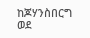ከጆሃንስበርግ ወደ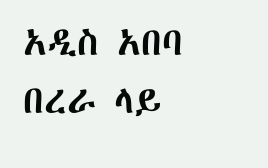አዲስ አበባ በረራ ላይ